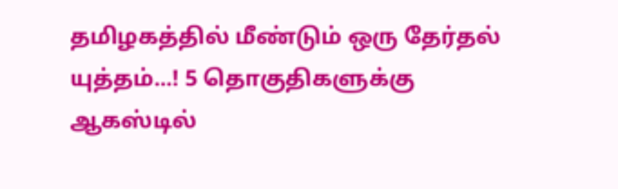தமிழகத்தில் மீண்டும் ஒரு தேர்தல் யுத்தம்...! 5 தொகுதிகளுக்கு ஆகஸ்டில்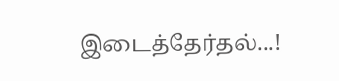இடைத்தேர்தல்...!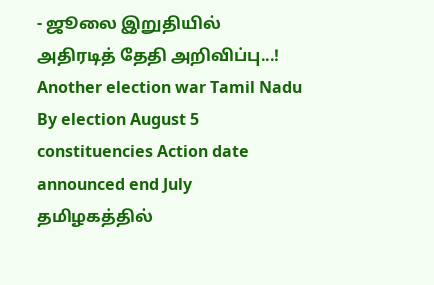- ஜூலை இறுதியில் அதிரடித் தேதி அறிவிப்பு...!
Another election war Tamil Nadu By election August 5 constituencies Action date announced end July
தமிழகத்தில்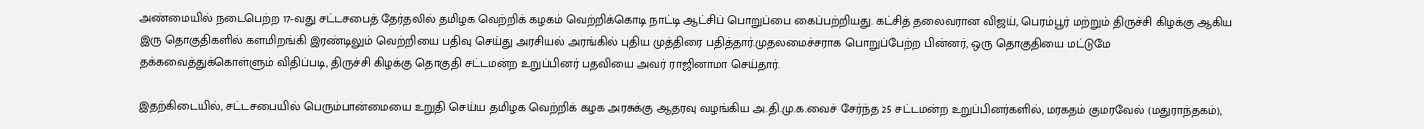அண்மையில் நடைபெற்ற 17-வது சட்டசபைத் தேர்தலில் தமிழக வெற்றிக் கழகம் வெற்றிக்கொடி நாட்டி ஆட்சிப் பொறுப்பை கைப்பற்றியது. கட்சித் தலைவரான விஜய், பெரம்பூர் மற்றும் திருச்சி கிழக்கு ஆகிய இரு தொகுதிகளில் களமிறங்கி இரண்டிலும் வெற்றியை பதிவு செய்து அரசியல் அரங்கில் புதிய முத்திரை பதித்தார்.முதலமைச்சராக பொறுப்பேற்ற பின்னர், ஒரு தொகுதியை மட்டுமே தக்கவைத்துக்கொள்ளும் விதிப்படி, திருச்சி கிழக்கு தொகுதி சட்டமன்ற உறுப்பினர் பதவியை அவர் ராஜினாமா செய்தார்.

இதற்கிடையில், சட்டசபையில் பெரும்பான்மையை உறுதி செய்ய தமிழக வெற்றிக் கழக அரசுக்கு ஆதரவு வழங்கிய அ.தி.மு.க.வைச் சேர்ந்த 25 சட்டமன்ற உறுப்பினர்களில், மரகதம் குமரவேல் (மதுராந்தகம்),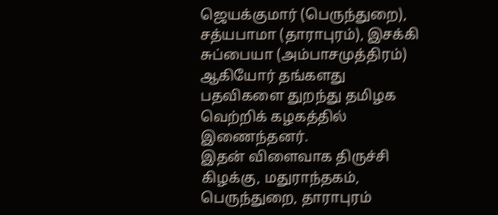ஜெயக்குமார் (பெருந்துறை), சத்யபாமா (தாராபுரம்), இசக்கி சுப்பையா (அம்பாசமுத்திரம்) ஆகியோர் தங்களது பதவிகளை துறந்து தமிழக வெற்றிக் கழகத்தில் இணைந்தனர்.
இதன் விளைவாக திருச்சி கிழக்கு, மதுராந்தகம், பெருந்துறை, தாராபுரம்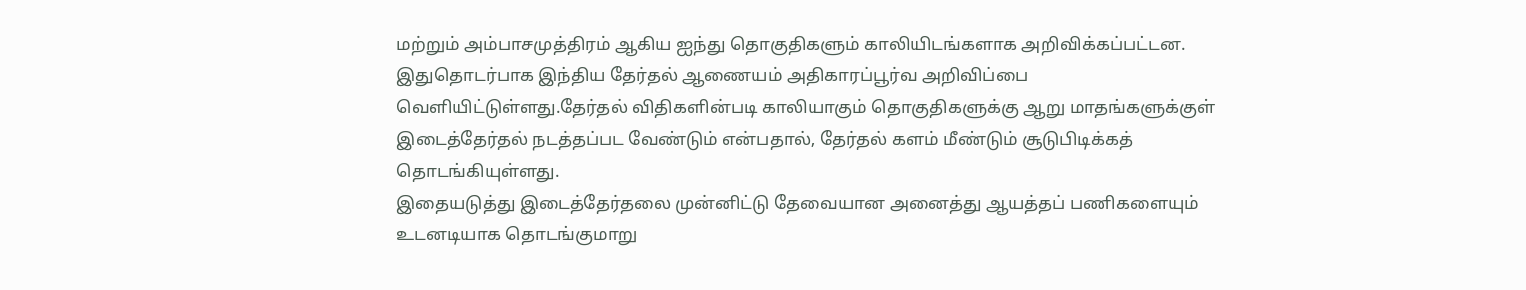மற்றும் அம்பாசமுத்திரம் ஆகிய ஐந்து தொகுதிகளும் காலியிடங்களாக அறிவிக்கப்பட்டன. இதுதொடர்பாக இந்திய தேர்தல் ஆணையம் அதிகாரப்பூர்வ அறிவிப்பை வெளியிட்டுள்ளது.தேர்தல் விதிகளின்படி காலியாகும் தொகுதிகளுக்கு ஆறு மாதங்களுக்குள் இடைத்தேர்தல் நடத்தப்பட வேண்டும் என்பதால், தேர்தல் களம் மீண்டும் சூடுபிடிக்கத் தொடங்கியுள்ளது.
இதையடுத்து இடைத்தேர்தலை முன்னிட்டு தேவையான அனைத்து ஆயத்தப் பணிகளையும் உடனடியாக தொடங்குமாறு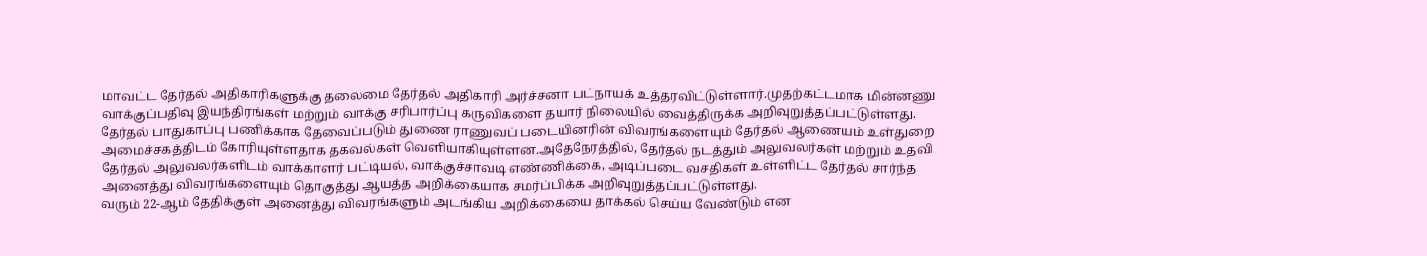மாவட்ட தேர்தல் அதிகாரிகளுக்கு தலைமை தேர்தல் அதிகாரி அர்ச்சனா பட்நாயக் உத்தரவிட்டுள்ளார்.முதற்கட்டமாக மின்னணு வாக்குப்பதிவு இயந்திரங்கள் மற்றும் வாக்கு சரிபார்ப்பு கருவிகளை தயார் நிலையில் வைத்திருக்க அறிவுறுத்தப்பட்டுள்ளது.
தேர்தல் பாதுகாப்பு பணிக்காக தேவைப்படும் துணை ராணுவப் படையினரின் விவரங்களையும் தேர்தல் ஆணையம் உள்துறை அமைச்சகத்திடம் கோரியுள்ளதாக தகவல்கள் வெளியாகியுள்ளன.அதேநேரத்தில், தேர்தல் நடத்தும் அலுவலர்கள் மற்றும் உதவி தேர்தல் அலுவலர்களிடம் வாக்காளர் பட்டியல், வாக்குச்சாவடி எண்ணிக்கை, அடிப்படை வசதிகள் உள்ளிட்ட தேர்தல் சார்ந்த அனைத்து விவரங்களையும் தொகுத்து ஆயத்த அறிக்கையாக சமர்ப்பிக்க அறிவுறுத்தப்பட்டுள்ளது.
வரும் 22-ஆம் தேதிக்குள் அனைத்து விவரங்களும் அடங்கிய அறிக்கையை தாக்கல் செய்ய வேண்டும் என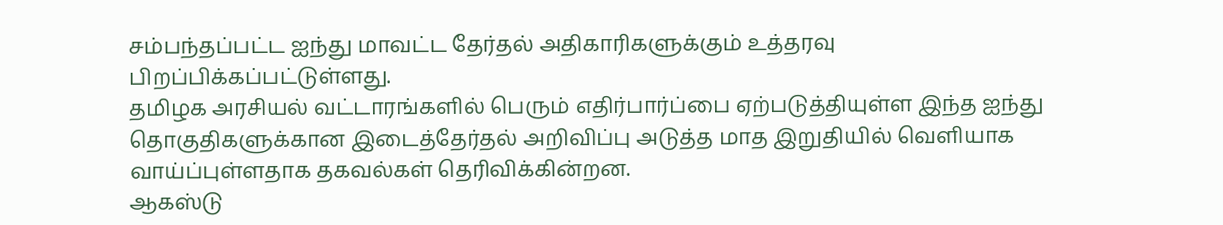சம்பந்தப்பட்ட ஐந்து மாவட்ட தேர்தல் அதிகாரிகளுக்கும் உத்தரவு பிறப்பிக்கப்பட்டுள்ளது.
தமிழக அரசியல் வட்டாரங்களில் பெரும் எதிர்பார்ப்பை ஏற்படுத்தியுள்ள இந்த ஐந்து தொகுதிகளுக்கான இடைத்தேர்தல் அறிவிப்பு அடுத்த மாத இறுதியில் வெளியாக வாய்ப்புள்ளதாக தகவல்கள் தெரிவிக்கின்றன.
ஆகஸ்டு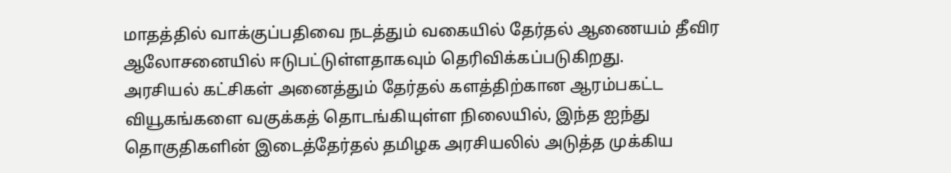மாதத்தில் வாக்குப்பதிவை நடத்தும் வகையில் தேர்தல் ஆணையம் தீவிர ஆலோசனையில் ஈடுபட்டுள்ளதாகவும் தெரிவிக்கப்படுகிறது.
அரசியல் கட்சிகள் அனைத்தும் தேர்தல் களத்திற்கான ஆரம்பகட்ட வியூகங்களை வகுக்கத் தொடங்கியுள்ள நிலையில், இந்த ஐந்து தொகுதிகளின் இடைத்தேர்தல் தமிழக அரசியலில் அடுத்த முக்கிய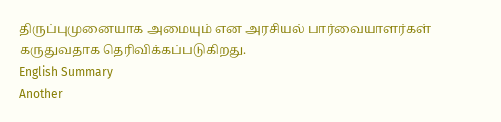திருப்புமுனையாக அமையும் என அரசியல் பார்வையாளர்கள் கருதுவதாக தெரிவிக்கப்படுகிறது.
English Summary
Another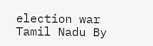election war Tamil Nadu By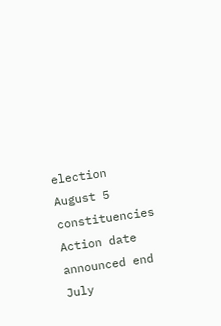election August 5 constituencies Action date announced end July